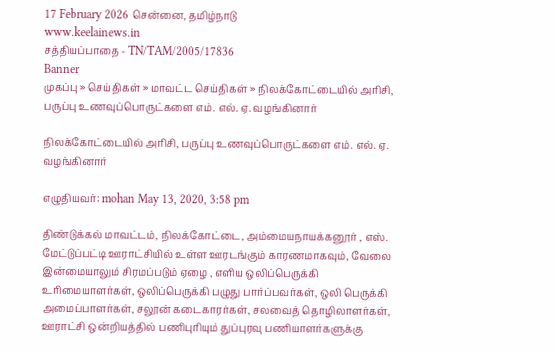17 February 2026 சென்னை, தமிழ்நாடு
www.keelainews.in
சத்தியப்பாதை - TN/TAM/2005/17836
Banner
முகப்பு » செய்திகள் » மாவட்ட செய்திகள் » நிலக்கோட்டையில் அரிசி, பருப்பு உணவுப்பொருட்களை எம். எல். ஏ. வழங்கினார்

நிலக்கோட்டையில் அரிசி, பருப்பு உணவுப்பொருட்களை எம். எல். ஏ. வழங்கினார்

எழுதியவர்: mohan May 13, 2020, 3:58 pm

திண்டுக்கல் மாவட்டம், நிலக்கோட்டை, அம்மையநாயக்கனூர் , எஸ். மேட்டுப்பட்டி ஊராட்சியில் உள்ள ஊரடங்கும் காரணமாகவும், வேலை இன்மையாலும் சிரமப்படும் ஏழை , எளிய ஒலிப்பெருக்கி உரிமையாளர்கள், ஒலிப்பெருக்கி பழுது பார்ப்பவர்கள், ஒலி பெருக்கி அமைப்பாளர்கள், சலூன் கடைகாரர்கள், சலவைத் தொழிலாளர்கள், ஊராட்சி ஒன்றியத்தில் பணிபுரியும் துப்புரவு பணியாளர்களுக்கு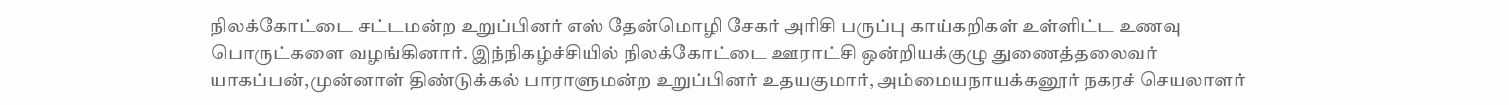நிலக்கோட்டை சட்டமன்ற உறுப்பினர் எஸ் தேன்மொழி சேகர் அரிசி பருப்பு காய்கறிகள் உள்ளிட்ட உணவு பொருட்களை வழங்கினார். இந்நிகழ்ச்சியில் நிலக்கோட்டை ஊராட்சி ஒன்றியக்குழு துணைத்தலைவர் யாகப்பன்,முன்னாள் திண்டுக்கல் பாராளுமன்ற உறுப்பினர் உதயகுமார், அம்மையநாயக்கனூர் நகரச் செயலாளர்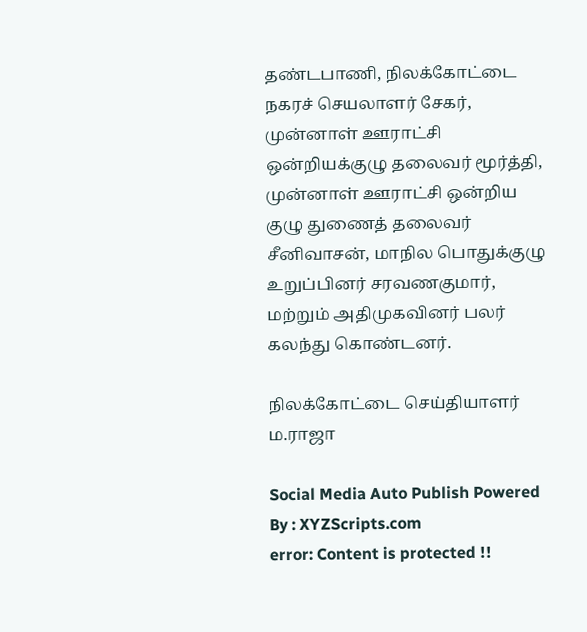தண்டபாணி, நிலக்கோட்டை நகரச் செயலாளர் சேகர், முன்னாள் ஊராட்சி ஒன்றியக்குழு தலைவர் மூர்த்தி, முன்னாள் ஊராட்சி ஒன்றிய குழு துணைத் தலைவர் சீனிவாசன், மாநில பொதுக்குழு உறுப்பினர் சரவணகுமார், மற்றும் அதிமுகவினர் பலர் கலந்து கொண்டனர்.

நிலக்கோட்டை செய்தியாளர் ம.ராஜா

Social Media Auto Publish Powered By : XYZScripts.com
error: Content is protected !!